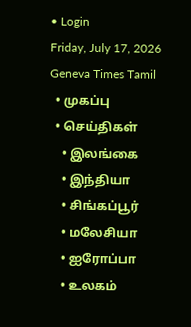• Login
Friday, July 17, 2026
Geneva Times Tamil
  • முகப்பு
  • செய்திகள்
    • இலங்கை
    • இந்தியா
    • சிங்கப்பூர்
    • மலேசியா
    • ஐரோப்பா
    • உலகம்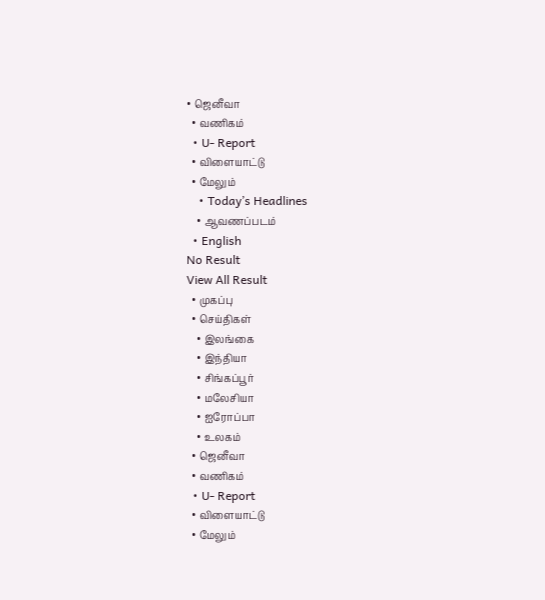• ஜெனீவா
  • வணிகம்
  • U- Report
  • விளையாட்டு
  • மேலும்
    • Today’s Headlines
    • ஆவணப்படம்
  • English
No Result
View All Result
  • முகப்பு
  • செய்திகள்
    • இலங்கை
    • இந்தியா
    • சிங்கப்பூர்
    • மலேசியா
    • ஐரோப்பா
    • உலகம்
  • ஜெனீவா
  • வணிகம்
  • U- Report
  • விளையாட்டு
  • மேலும்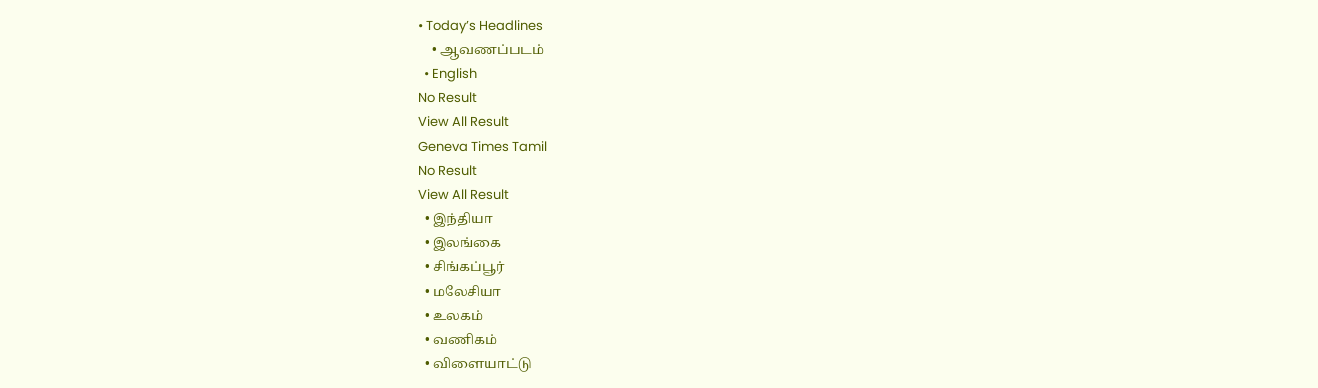• Today’s Headlines
    • ஆவணப்படம்
  • English
No Result
View All Result
Geneva Times Tamil
No Result
View All Result
  • இந்தியா
  • இலங்கை
  • சிங்கப்பூர்
  • மலேசியா
  • உலகம்
  • வணிகம்
  • விளையாட்டு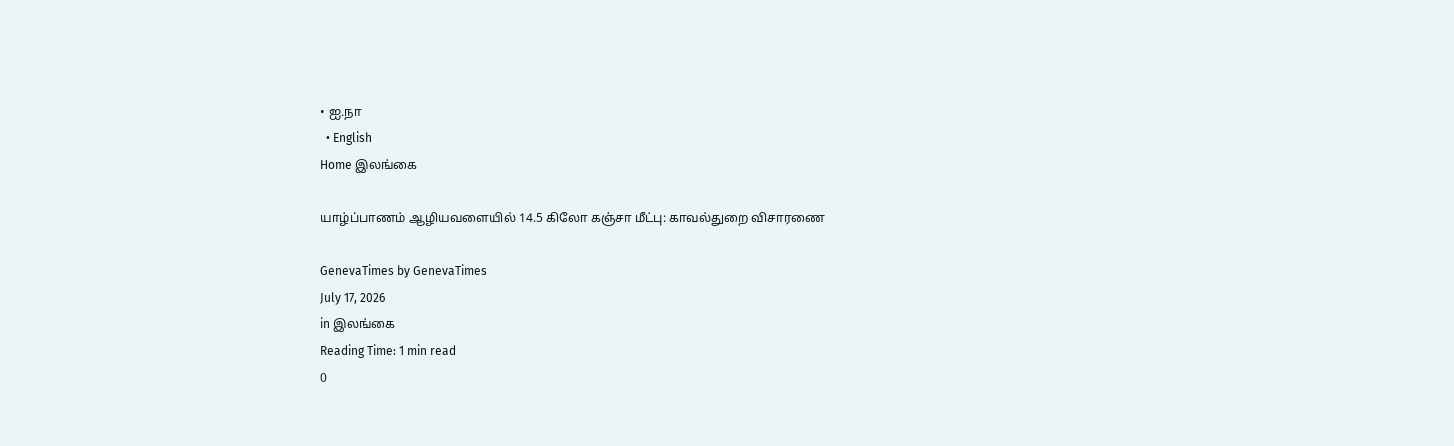• ஐ.நா
  • English
Home இலங்கை

யாழ்ப்பாணம் ஆழியவளையில் 14.5 கிலோ கஞ்சா மீட்பு: காவல்துறை விசாரணை

GenevaTimes by GenevaTimes
July 17, 2026
in இலங்கை
Reading Time: 1 min read
0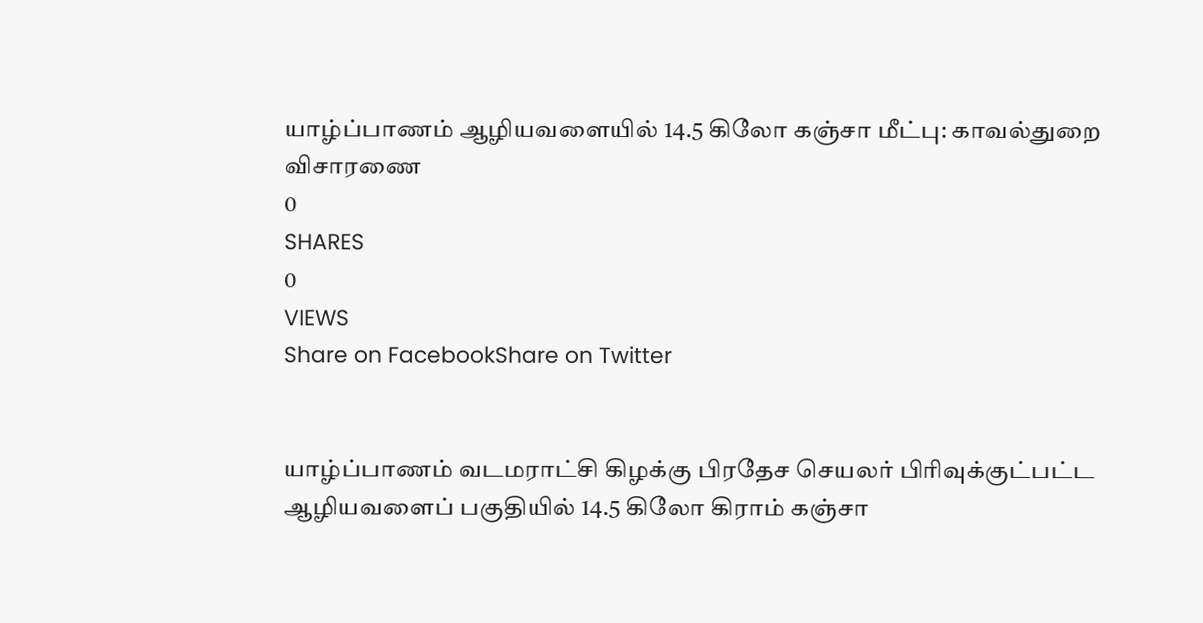யாழ்ப்பாணம் ஆழியவளையில் 14.5 கிலோ கஞ்சா மீட்பு: காவல்துறை விசாரணை
0
SHARES
0
VIEWS
Share on FacebookShare on Twitter


யாழ்ப்பாணம் வடமராட்சி கிழக்கு பிரதேச செயலர் பிரிவுக்குட்பட்ட ஆழியவளைப் பகுதியில் 14.5 கிலோ கிராம் கஞ்சா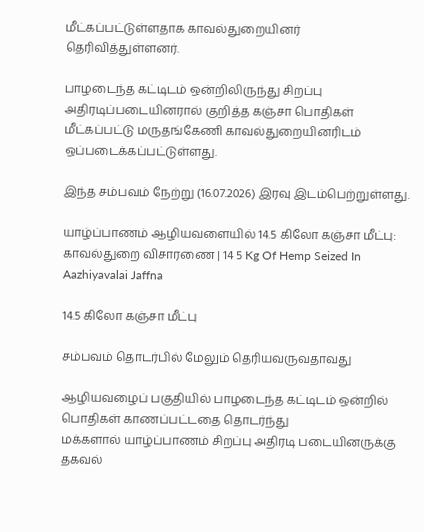மீட்கப்பட்டுள்ளதாக காவல்துறையினர் தெரிவித்துள்ளனர்.

பாழடைந்த கட்டிடம் ஒன்றிலிருந்து சிறப்பு அதிரடிப்படையினரால் குறித்த கஞ்சா பொதிகள் மீட்கப்பட்டு மருதங்கேணி காவல்துறையினரிடம் ஒப்படைக்கப்பட்டுள்ளது.

இந்த சம்பவம் நேற்று (16.07.2026) இரவு இடம்பெற்றுள்ளது.

யாழ்ப்பாணம் ஆழியவளையில் 14.5 கிலோ கஞ்சா மீட்பு: காவல்துறை விசாரணை | 14 5 Kg Of Hemp Seized In Aazhiyavalai Jaffna

14.5 கிலோ கஞ்சா மீட்பு

சம்பவம் தொடர்பில் மேலும் தெரியவருவதாவது

ஆழியவழைப் பகுதியில் பாழடைந்த கட்டிடம் ஒன்றில் பொதிகள் காணப்பட்டதை தொடர்ந்து
மக்களால் யாழ்ப்பாணம் சிறப்பு அதிரடி படையினருக்கு தகவல்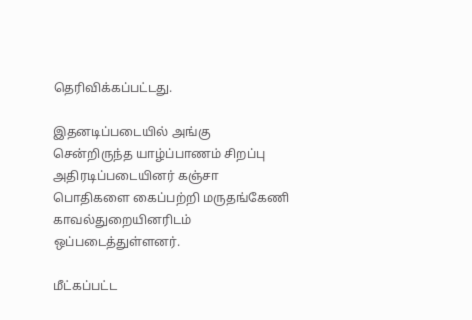தெரிவிக்கப்பட்டது.

இதனடிப்படையில் அங்கு சென்றிருந்த யாழ்ப்பாணம் சிறப்பு அதிரடிப்படையினர் கஞ்சா
பொதிகளை கைப்பற்றி மருதங்கேணி காவல்துறையினரிடம் ஒப்படைத்துள்ளனர்.

மீட்கப்பட்ட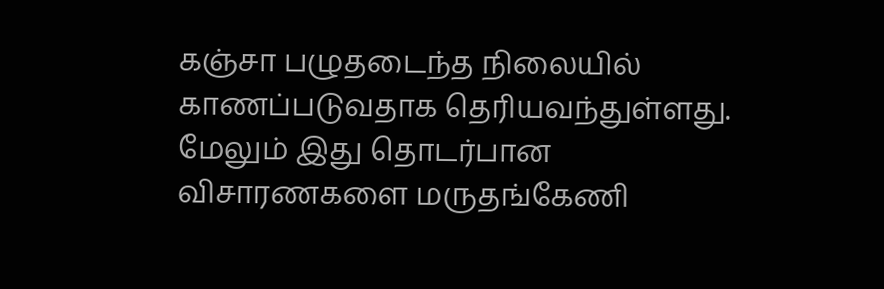கஞ்சா பழுதடைந்த நிலையில் காணப்படுவதாக தெரியவந்துள்ளது. மேலும் இது தொடர்பான விசாரணகளை மருதங்கேணி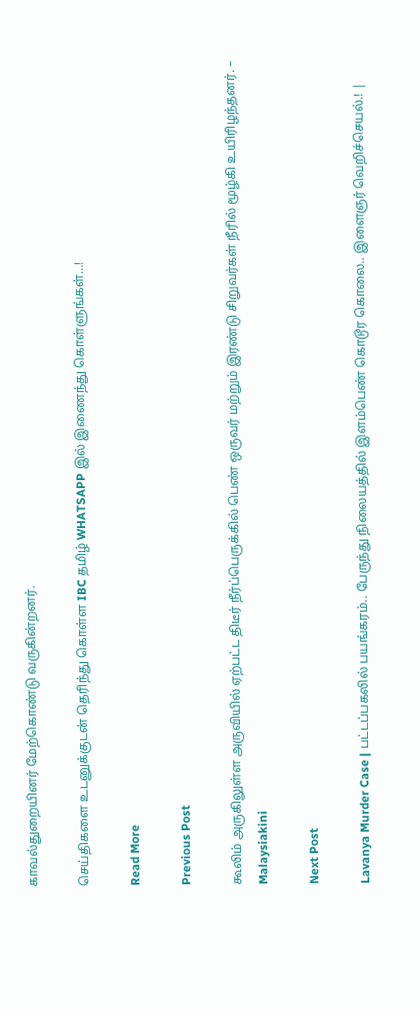காவல்துறையினர் மேற்கொண்டு வருகின்றனர்.

செய்திகளை உடனுக்குடன் தெரிந்து கொள்ள IBC தமிழ் WHATSAPP இல் இணைந்து கொள்ளுங்கள்…!

Read More

Previous Post

கூலிம் அருகிலுள்ள அருவியில் ஏற்பட்ட திடீர் நீர்ப்பெருக்கில் பெண் ஒருவர் மற்றும் இரண்டு சிறுவர்கள் நீரில் மூழ்கி உயிரிழந்தனர். – Malaysiakini

Next Post

Lavanya Murder Case | பட்டப்பகலில் பயங்கரம்.. பேருந்து நிலையத்தில் இளம்பெண் கொடூர கொலை.. இளைஞர் வெறிச்செயல்.! |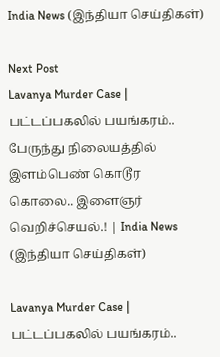India News (இந்தியா செய்திகள்)

Next Post
Lavanya Murder Case | பட்டப்பகலில் பயங்கரம்.. பேருந்து நிலையத்தில் இளம்பெண் கொடூர கொலை.. இளைஞர் வெறிச்செயல்.! | India News (இந்தியா செய்திகள்)

Lavanya Murder Case | பட்டப்பகலில் பயங்கரம்..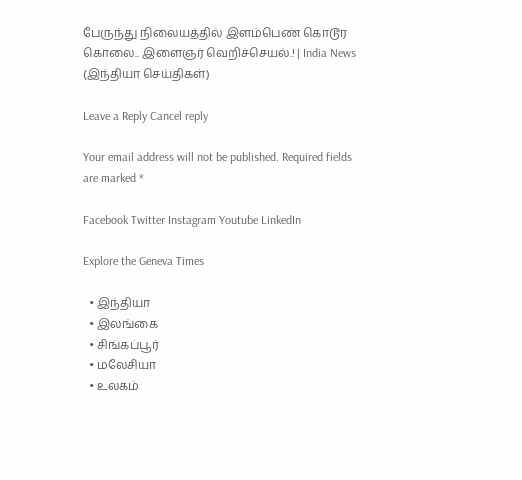பேருந்து நிலையத்தில் இளம்பெண் கொடூர கொலை.. இளைஞர் வெறிச்செயல்.! | India News (இந்தியா செய்திகள்)

Leave a Reply Cancel reply

Your email address will not be published. Required fields are marked *

Facebook Twitter Instagram Youtube LinkedIn

Explore the Geneva Times

  • இந்தியா
  • இலங்கை
  • சிங்கப்பூர்
  • மலேசியா
  • உலகம்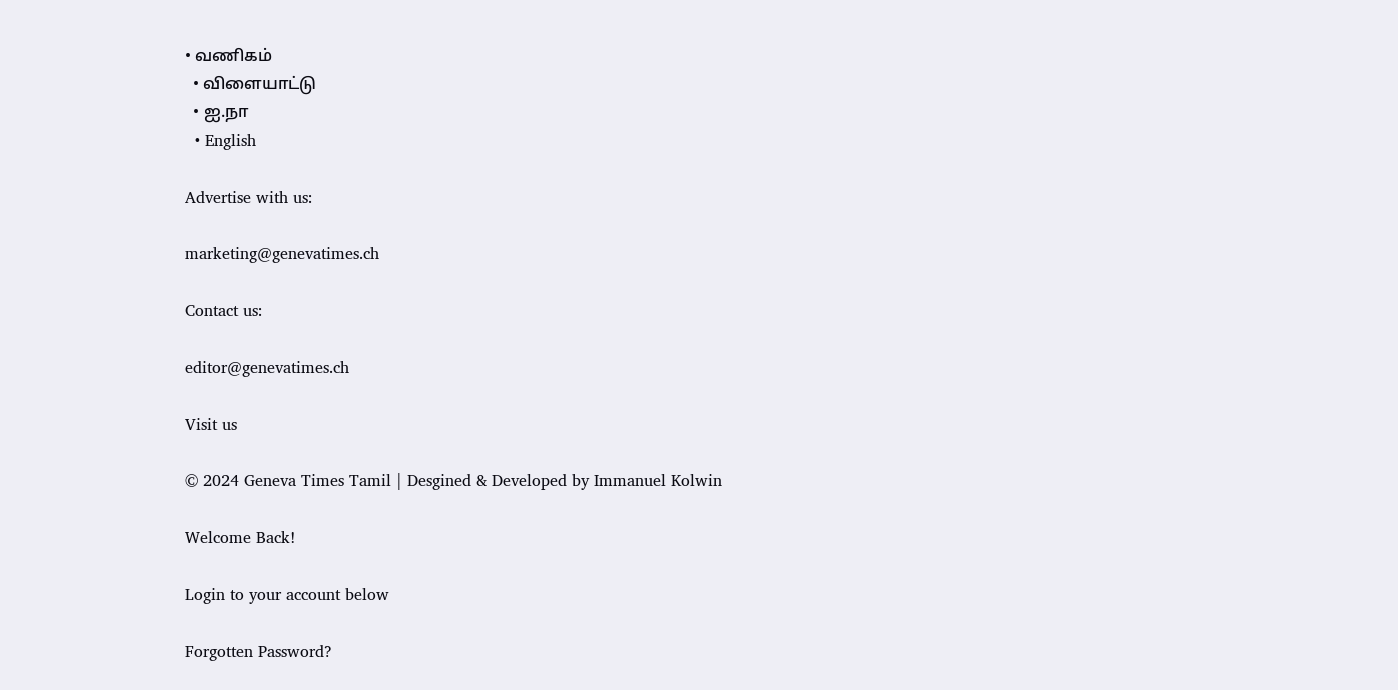• வணிகம்
  • விளையாட்டு
  • ஐ.நா
  • English

Advertise with us:

marketing@genevatimes.ch

Contact us:

editor@genevatimes.ch

Visit us

© 2024 Geneva Times Tamil | Desgined & Developed by Immanuel Kolwin

Welcome Back!

Login to your account below

Forgotten Password?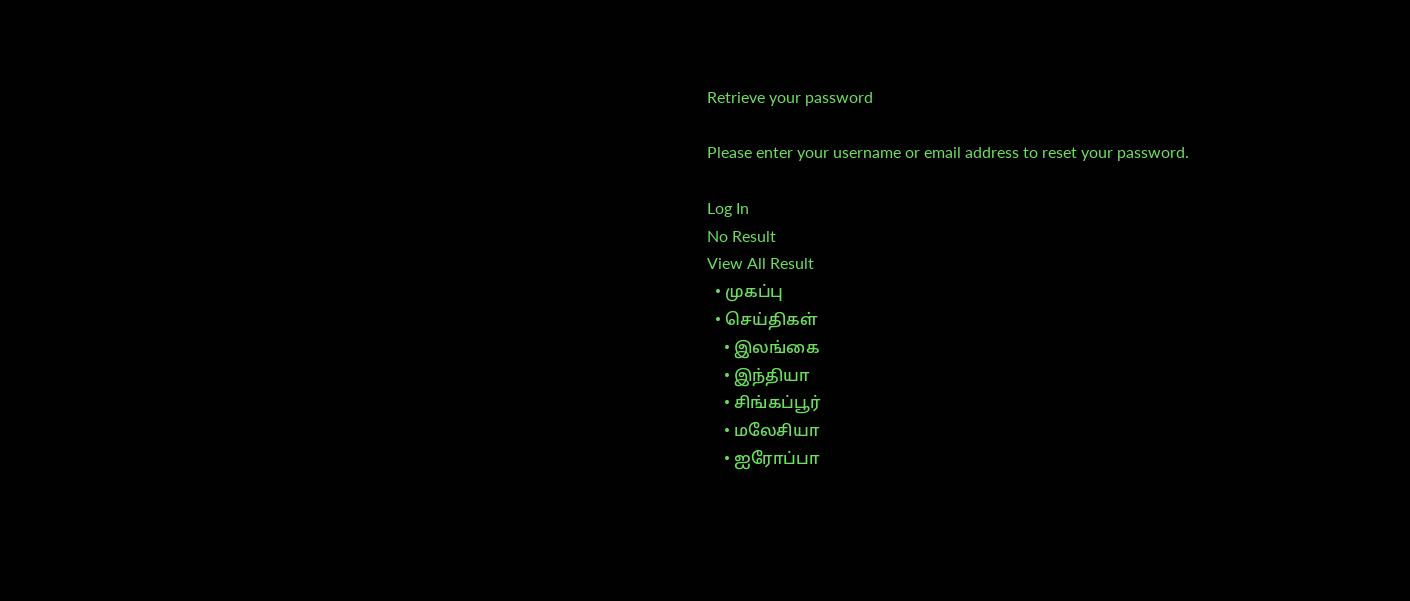Retrieve your password

Please enter your username or email address to reset your password.

Log In
No Result
View All Result
  • முகப்பு
  • செய்திகள்
    • இலங்கை
    • இந்தியா
    • சிங்கப்பூர்
    • மலேசியா
    • ஐரோப்பா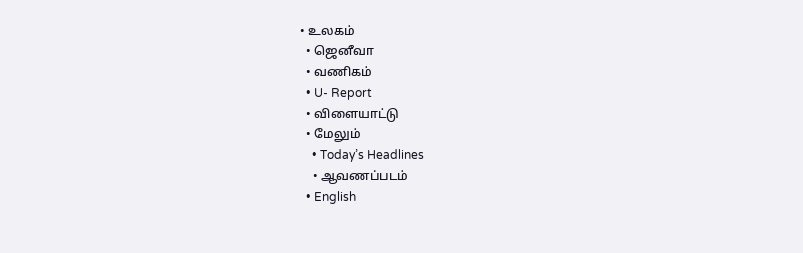• உலகம்
  • ஜெனீவா
  • வணிகம்
  • U- Report
  • விளையாட்டு
  • மேலும்
    • Today’s Headlines
    • ஆவணப்படம்
  • English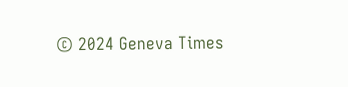© 2024 Geneva Times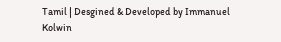Tamil | Desgined & Developed by Immanuel Kolwin